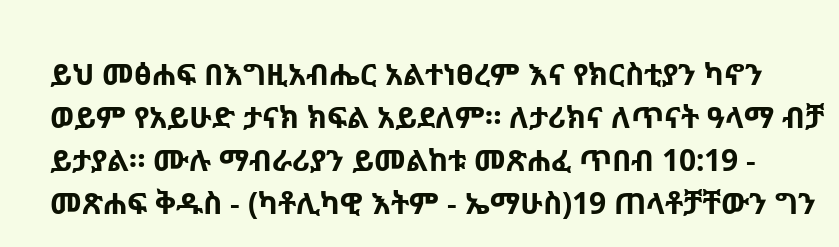ይህ መፅሐፍ በእግዚአብሔር አልተነፀረም እና የክርስቲያን ካኖን ወይም የአይሁድ ታናክ ክፍል አይደለም። ለታሪክና ለጥናት ዓላማ ብቻ ይታያል። ሙሉ ማብራሪያን ይመልከቱ መጽሐፈ ጥበብ 10:19 - መጽሐፍ ቅዱስ - (ካቶሊካዊ እትም - ኤማሁስ)19 ጠላቶቻቸውን ግን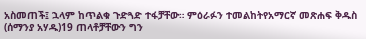አስመጠች፤ ኋላም ከጥልቁ ጉድጓድ ተፋቻቸው። ምዕራፉን ተመልከትየአማርኛ መጽሐፍ ቅዱስ (ሰማንያ አሃዱ)19 ጠላቶቻቸውን ግን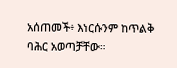አሰጠመች፥ እነርሱንም ከጥልቅ ባሕር አወጣቻቸው።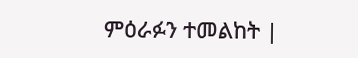ምዕራፉን ተመልከት |